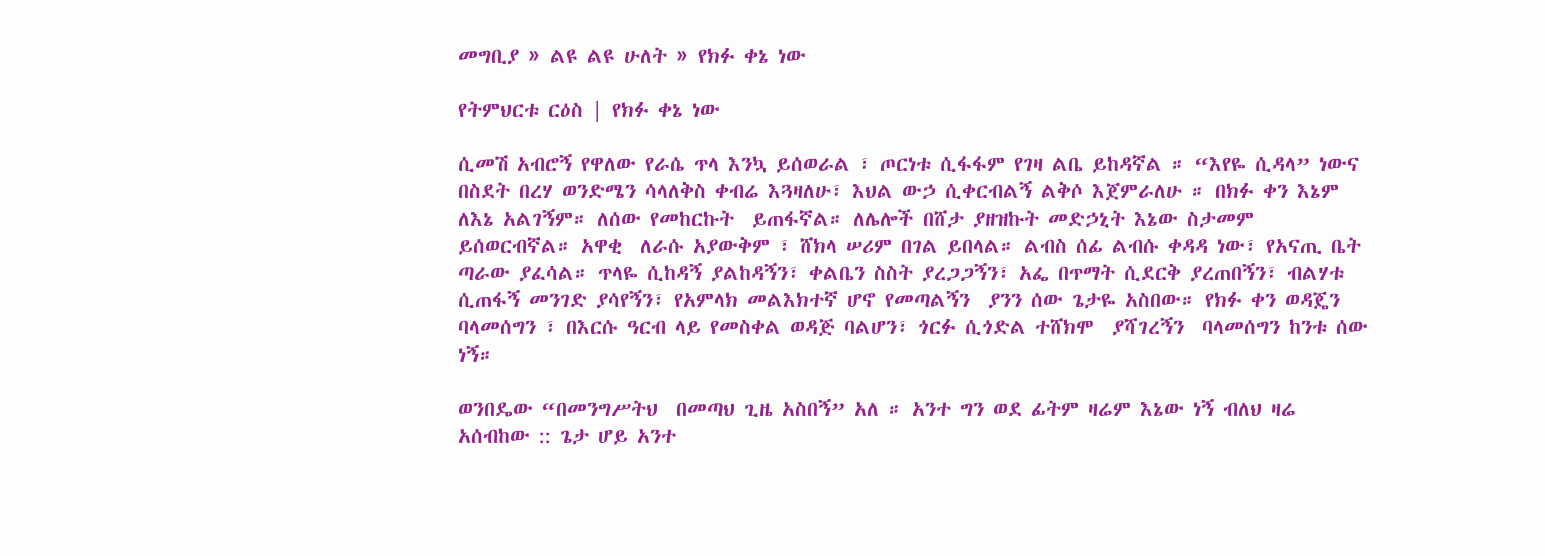መግቢያ » ልዩ ልዩ ሁለት » የክፉ ቀኔ ነው

የትምህርቱ ርዕስ | የክፉ ቀኔ ነው

ሲመሽ አብሮኝ የዋለው የራሴ ጥላ እንኳ ይሰወራል ፣ ጦርነቱ ሲፋፋም የገዛ ልቤ ይከዳኛል ። “እየዬ ሲዳላ” ነውና በስደት በረሃ ወንድሜን ሳላለቅስ ቀብሬ እጓዛለሁ፣ እህል ውኃ ሲቀርብልኝ ልቅሶ እጀምራለሁ ። በክፉ ቀን እኔም ለእኔ አልገኝም። ለሰው የመከርኩት  ይጠፋኛል። ለሌሎች በሸታ ያዘዝኩት መድኃኒት እኔው ስታመም ይሰወርብኛል። አዋቂ  ለራሱ አያውቅም ፣ ሸክላ ሠሪም በገል ይበላል። ልብስ ሰፊ ልብሱ ቀዳዳ ነው፣ የአናጢ ቤት ጣራው ያፈሳል። ጥላዬ ሲከዳኝ ያልከዳኝን፣ ቀልቤን ስስት ያረጋጋኝን፣ አፌ በጥማት ሲደርቅ ያረጠበኝን፣ ብልሃቱ ሲጠፋኝ መንገድ ያሳየኝን፣ የአምላክ መልእክተኛ ሆኖ የመጣልኝን  ያንን ሰው ጌታዬ አስበው። የክፉ ቀን ወዳጄን ባላመሰግን ፣ በእርሱ ዓርብ ላይ የመስቀል ወዳጅ ባልሆን፣ ጎርፉ ሲጎድል ተሸክሞ  ያሻገረኝን  ባላመሰግን ከንቱ ሰው ነኝ።

ወንበዴው “በመንግሥትህ  በመጣህ ጊዜ አስበኝ” አለ ። አንተ ግን ወደ ፊትም ዛሬም እኔው ነኝ ብለህ ዛሬ አሰብከው :: ጌታ ሆይ አንተ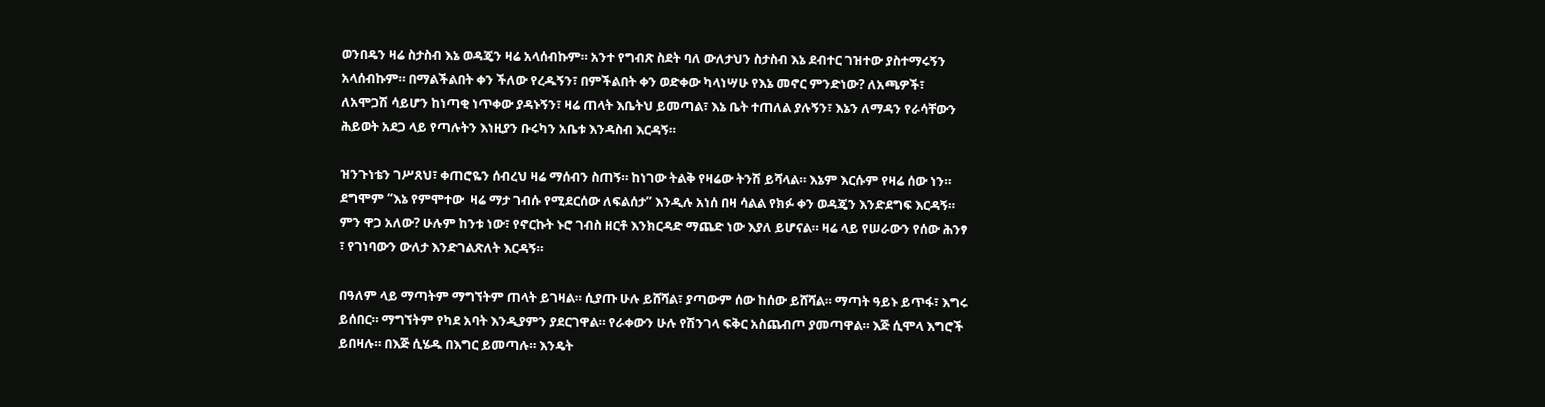ወንበዴን ዛሬ ስታስብ እኔ ወዳጄን ዛሬ አላሰብኩም። አንተ የግብጽ ስደት ባለ ውለታህን ስታስብ እኔ ደብተር ገዝተው ያስተማሩኝን አላሰብኩም። በማልችልበት ቀን ችለው የረዱኝን፣ በምችልበት ቀን ወድቀው ካላነሣሁ የእኔ መኖር ምንድነው? ለአጫዎች፣ ለአሞጋሽ ሳይሆን ከነጣቂ ነጥቀው ያዳኑኝን፣ ዛሬ ጠላት እቤትህ ይመጣል፣ እኔ ቤት ተጠለል ያሉኝን፣ እኔን ለማዳን የራሳቸውን ሕይወት አደጋ ላይ የጣሉትን እነዚያን ቡሩካን አቤቱ እንዳስብ እርዳኝ።

ዝንጉነቴን ገሥጸህ፣ ቀጠሮዬን ሰብረህ ዛሬ ማሰብን ስጠኝ። ከነገው ትልቅ የዛሬው ትንሽ ይሻላል። እኔም እርሱም የዛሬ ሰው ነን። ደግሞም “እኔ የምሞተው  ዛሬ ማታ ገብሱ የሚደርሰው ለፍልሰታ” እንዲሉ አነሰ በዛ ሳልል የክፉ ቀን ወዳጄን እንድደግፍ እርዳኝ። ምን ዋጋ አለው? ሁሉም ከንቱ ነው፣ የኖርኩት ኑሮ ገብስ ዘርቶ እንክርዳድ ማጨድ ነው እያለ ይሆናል። ዛሬ ላይ የሠራውን የሰው ሕንፃ ፣ የገነባውን ውለታ እንድገልጽለት እርዳኝ።

በዓለም ላይ ማጣትም ማግኘትም ጠላት ይገዛል። ሲያጡ ሁሉ ይሸሻል፣ ያጣውም ሰው ከሰው ይሸሻል። ማጣት ዓይኑ ይጥፋ፣ እግሩ ይሰበር። ማግኘትም የካደ አባት እንዲያምን ያደርገዋል። የራቀውን ሁሉ የሽንገላ ፍቅር አስጨብጦ ያመጣዋል። እጅ ሲሞላ እግሮች ይበዛሉ። በእጅ ሲሄዱ በእግር ይመጣሉ። እንዴት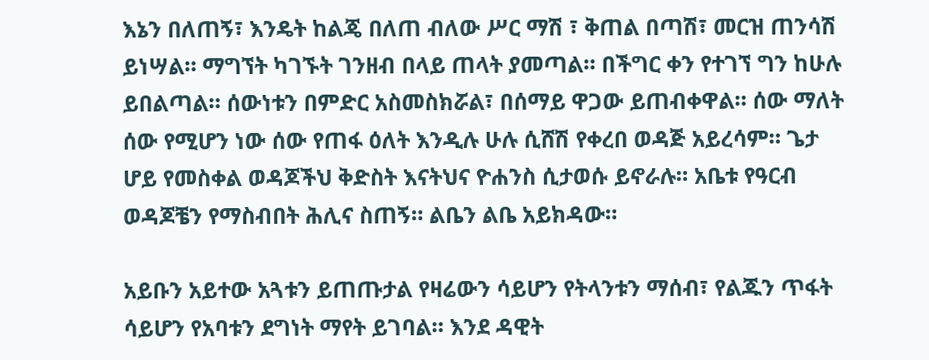እኔን በለጠኝ፣ እንዴት ከልጄ በለጠ ብለው ሥር ማሽ ፣ ቅጠል በጣሽ፣ መርዝ ጠንሳሽ ይነሣል። ማግኘት ካገኙት ገንዘብ በላይ ጠላት ያመጣል። በችግር ቀን የተገኘ ግን ከሁሉ ይበልጣል። ሰውነቱን በምድር አስመስክሯል፣ በሰማይ ዋጋው ይጠብቀዋል። ሰው ማለት ሰው የሚሆን ነው ሰው የጠፋ ዕለት እንዲሉ ሁሉ ሲሸሽ የቀረበ ወዳጅ አይረሳም። ጌታ ሆይ የመስቀል ወዳጆችህ ቅድስት እናትህና ዮሐንስ ሲታወሱ ይኖራሉ። አቤቱ የዓርብ ወዳጆቼን የማስብበት ሕሊና ስጠኝ። ልቤን ልቤ አይክዳው።

አይቡን አይተው አጓቱን ይጠጡታል የዛሬውን ሳይሆን የትላንቱን ማሰብ፣ የልጁን ጥፋት ሳይሆን የአባቱን ደግነት ማየት ይገባል። እንደ ዳዊት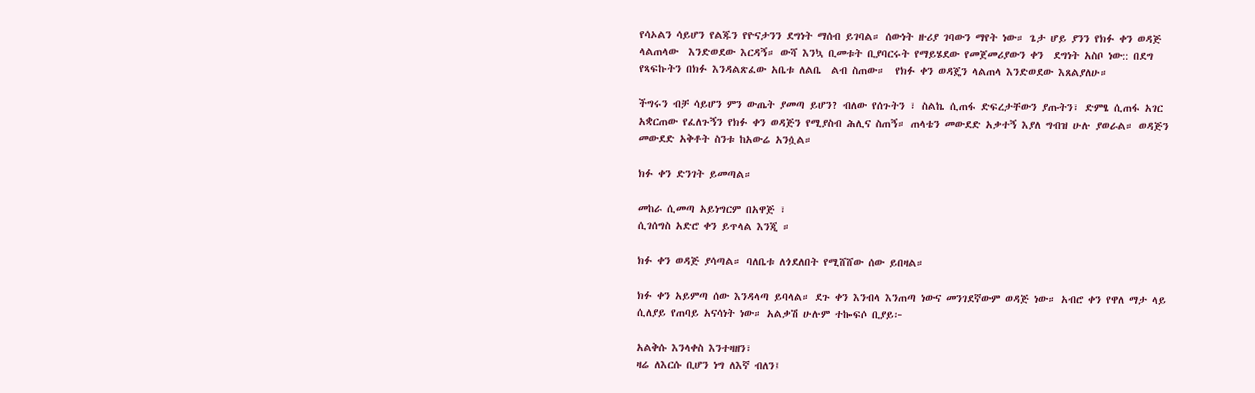የሳኦልን ሳይሆን የልጁን የዮናታንን ደግነት ማሰብ ይገባል። ሰውነት ዙሪያ ገባውን ማየት ነው። ጌታ ሆይ ያንን የክፉ ቀን ወዳጅ ላልጠላው  እንድወደው እርዳኝ። ውሻ እንኳ ቢመቱት ቢያባርሩት የማይሄደው የመጀመሪያውን ቀን  ደግነት አስቦ ነው:: በደግ የጻፍኩትን በክፉ እንዳልጽፈው አቤቱ ለልቤ  ልብ ስጠው።  የክፉ ቀን ወዳጄን ላልጠላ እንድወደው እጸልያለሁ።

ችግሩን ብቻ ሳይሆን ምን ውጤት ያመጣ ይሆን? ብለው የሰጉትን ፣ ስልኬ ሲጠፋ ድፍረታቸውን ያጡትን፣ ድምፄ ሲጠፋ አገር አቋርጠው የፈለጉኝን የክፉ ቀን ወዳጅን የሚያስብ ሕሊና ስጠኝ። ጠላቴን መውደድ አቃተኝ እያለ ግብዝ ሁሉ ያወራል። ወዳጅን መውደድ አቅቶት ስንቱ ከአውሬ አንሷል።

ክፉ ቀን ድንገት ይመጣል።

መከራ ሲመጣ አይነግርም በአዋጅ ፣
ሲገሰግስ አድሮ ቀን ይጥላል እንጂ ።

ክፉ ቀን ወዳጅ ያሳጣል። ባለቤቱ ለጎደለበት የሚሸሸው ሰው ይበዛል።

ክፉ ቀን አይምጣ ሰው እንዳላጣ ይባላል። ደጉ ቀን እንብላ እንጠጣ ነውና መንገደኛውም ወዳጅ ነው። አብሮ ቀን የዋለ ማታ ላይ ሲለያይ የጠባይ አናሳነት ነው። አልቃሽ ሁሉም ተኰፍሶ ቢያይ፦

አልቅሱ እንላቀስ እንተዛዘን፣
ዛሬ ለእርሱ ቢሆን ነግ ለእኛ ብለን፤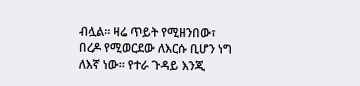ብሏል። ዛሬ ጥይት የሚዘንበው፣ በረዶ የሚወርደው ለእርሱ ቢሆን ነግ ለእኛ ነው። የተራ ጉዳይ እንጂ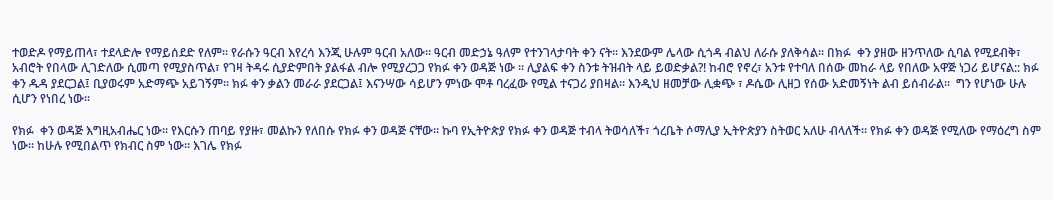ተወድዶ የማይጠላ፣ ተደላድሎ የማይሰደድ የለም። የራሱን ዓርብ እየረሳ እንጂ ሁሉም ዓርብ አለው። ዓርብ መድኃኔ ዓለም የተንገላታባት ቀን ናት። እንደውም ሌላው ሲጎዳ ብልህ ለራሱ ያለቅሳል። በክፉ  ቀን ያዘው ዘንጥለው ሲባል የሚደብቅ፣ አብሮት የበላው ሊገድለው ሲመጣ የሚያስጥል፣ የገዛ ትዳሩ ሲያድምበት ያልፋል ብሎ የሚያረጋጋ የክፉ ቀን ወዳጅ ነው ። ሊያልፍ ቀን ስንቱ ትዝብት ላይ ይወድቃል?! ከብሮ የኖረ፣ አንቱ የተባለ በሰው መከራ ላይ የበለው አዋጅ ነጋሪ ይሆናል:: ክፉ ቀን ዱዳ ያደርጋል፤ ቢያወሩም አድማጭ አይገኝም። ክፉ ቀን ቃልን መራራ ያደርጋል፤ እናንሣው ሳይሆን ምነው ሞቶ ባረፈው የሚል ተናጋሪ ያበዛል። እንዲህ ዘመቻው ሊቋጭ ፣ ዶሴው ሊዘጋ የሰው አድመኝነት ልብ ይሰብራል።  ግን የሆነው ሁሉ ሲሆን የነበረ ነው።

የክፉ  ቀን ወዳጅ እግዚአብሔር ነው። የእርሱን ጠባይ የያዙ፣ መልኩን የለበሱ የክፉ ቀን ወዳጅ ናቸው። ኩባ የኢትዮጵያ የክፉ ቀን ወዳጅ ተብላ ትወሳለች፣ ጎረቤት ሶማሊያ ኢትዮጵያን ስትወር አለሁ ብላለች። የክፉ ቀን ወዳጅ የሚለው የማዕረግ ስም ነው። ከሁሉ የሚበልጥ የክብር ስም ነው። እገሌ የክፉ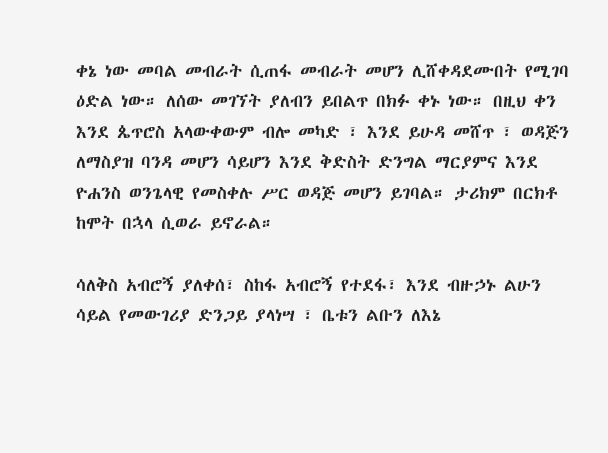ቀኔ ነው መባል መብራት ሲጠፋ መብራት መሆን ሊሸቀዳደሙበት የሚገባ ዕድል ነው። ለሰው መገኘት ያለብን ይበልጥ በክፉ ቀኑ ነው። በዚህ ቀን እንደ ጴጥሮስ አላውቀውም ብሎ መካድ ፣ እንደ ይሁዳ መሸጥ ፣ ወዳጅን ለማስያዝ ባንዳ መሆን ሳይሆን እንደ ቅድስት ድንግል ማርያምና እንደ ዮሐንስ ወንጌላዊ የመስቀሉ ሥር ወዳጅ መሆን ይገባል። ታሪክም በርክቶ ከሞት በኋላ ሲወራ ይኖራል።

ሳለቅስ አብሮኝ ያለቀሰ፣ ስከፋ አብሮኝ የተደፋ፣ እንደ ብዙኃኑ ልሁን ሳይል የመውገሪያ ድንጋይ ያላነሣ ፣ ቤቱን ልቡን ለእኔ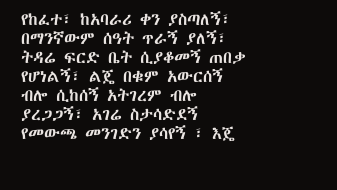የከፈተ፣ ከአባራሪ ቀን ያስጣለኝ፣ በማንኛውም ሰዓት ጥራኝ ያለኝ፣ ትዳሬ ፍርድ ቤት ሲያቆመኝ ጠበቃ የሆነልኝ፣ ልጄ በቁም አውርሰኝ ብሎ ሲከሰኝ አትገረም ብሎ ያረጋጋኝ፣ አገሬ ስታሳድደኝ የመውጫ መንገድን ያሳየኝ ፣ እጄ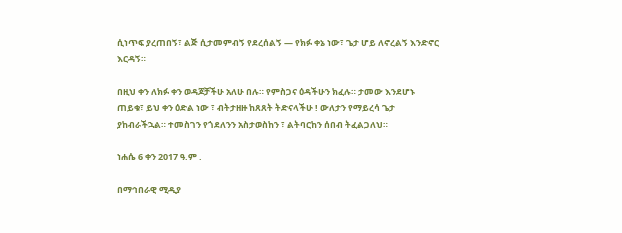ሲነጥፍ ያረጠበኝ፣ ልጅ ሲታመምብኝ የደረሰልኝ — የክፉ ቀኔ ነው፣ ጌታ ሆይ ለኖረልኝ እንድኖር እርዳኝ።

በዚህ ቀን ለክፉ ቀን ወዳጆቻችሁ አለሁ በሉ። የምስጋና ዕዳችሁን ክፈሉ። ታመው እንደሆኑ ጠይቁ፣ ይህ ቀን ዕድል ነው ፣ ብትታዘዙ ከጸጸት ትድናላችሁ ! ውለታን የማይረሳ ጌታ ያከብራችኋል። ተመስገን የጎደለንን አስታወስከን ፣ ልትባርከን ሰበብ ትፈልጋለህ።

ነሐሴ 6 ቀን 2017 ዓ.ም .

በማኅበራዊ ሚዲያ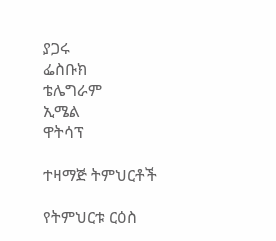ያጋሩ
ፌስቡክ
ቴሌግራም
ኢሜል
ዋትሳፕ

ተዛማጅ ትምህርቶች

የትምህርቱ ርዕስ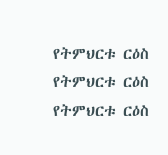የትምህርቱ ርዕስ
የትምህርቱ ርዕስ
የትምህርቱ ርዕስ